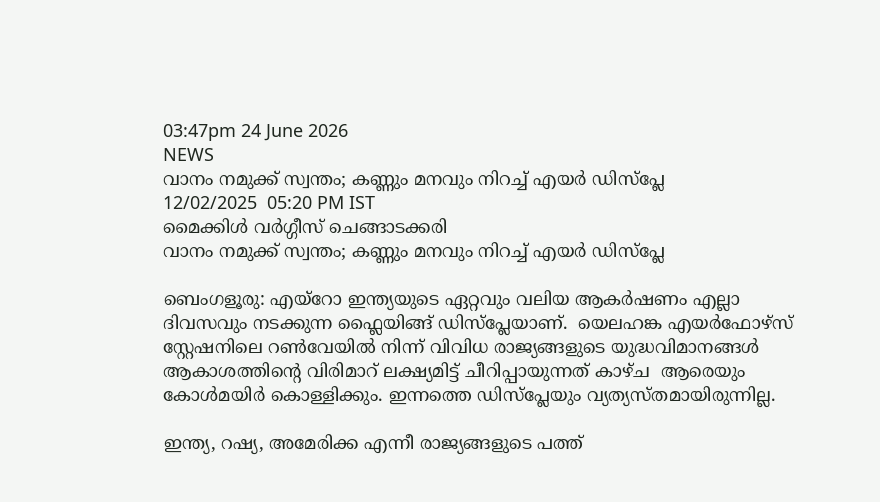03:47pm 24 June 2026
NEWS
വാനം നമുക്ക് സ്വന്തം; കണ്ണും മനവും നിറച്ച് എയർ ഡിസ്പ്ലേ
12/02/2025  05:20 PM IST
മൈക്കിൾ വർഗ്ഗീസ് ചെങ്ങാടക്കരി
വാനം നമുക്ക് സ്വന്തം; കണ്ണും മനവും നിറച്ച് എയർ ഡിസ്പ്ലേ

ബെംഗളൂരു: എയ്റോ ഇന്ത്യയുടെ ഏറ്റവും വലിയ ആകർഷണം എല്ലാ ദിവസവും നടക്കുന്ന ഫ്ലൈയിങ്ങ് ഡിസ്പ്ലേയാണ്.  യെലഹങ്ക എയർഫോഴ്‌സ് സ്റ്റേഷനിലെ റൺവേയിൽ നിന്ന് വിവിധ രാജ്യങ്ങളുടെ യുദ്ധവിമാനങ്ങൾ ആകാശത്തിൻ്റെ വിരിമാറ് ലക്ഷ്യമിട്ട് ചീറിപ്പായുന്നത് കാഴ്‌ച  ആരെയും കോൾമയിർ കൊള്ളിക്കും. ഇന്നത്തെ ഡിസ്പ്ലേയും വ്യത്യസ്തമായിരുന്നില്ല.

ഇന്ത്യ, റഷ്യ, അമേരിക്ക എന്നീ രാജ്യങ്ങളുടെ പത്ത്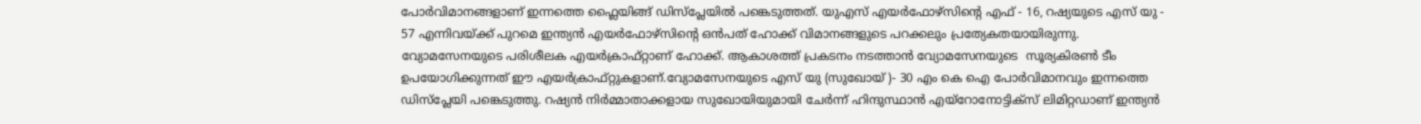പോർവിമാനങ്ങളാണ് ഇന്നത്തെ ഫ്ലൈയിങ്ങ് ഡിസ്പ്ലേയിൽ പങ്കെടുത്തത്. യുഎസ് എയർഫോഴ്സിൻ്റെ എഫ് - 16, റഷ്യയുടെ എസ് യു - 57 എന്നിവയ്ക്ക് പുറമെ ഇന്ത്യൻ എയർഫോഴ്‌സിൻ്റെ ഒൻപത് ഹോക്ക് വിമാനങ്ങളുടെ പറക്കലും പ്രത്യേകതയായിരുന്നു. വ്യോമസേനയുടെ പരിശീലക എയർക്രാഫ്റ്റാണ് ഹോക്ക്. ആകാശത്ത് പ്രകടനം നടത്താൻ വ്യോമസേനയുടെ  സൂര്യകിരൺ ടീം ഉപയോഗിക്കുന്നത് ഈ എയർക്രാഫ്റ്റുകളാണ്.വ്യോമസേനയുടെ എസ് യു (സുഖോയ് )- 30 എം കെ ഐ പോർവിമാനവും ഇന്നത്തെ ഡിസ്പ്ലേയി പങ്കെടുത്തു. റഷ്യൻ നിർമ്മാതാക്കളായ സുഖോയിയുമായി ചേർന്ന് ഹിന്ദുസ്ഥാൻ എയ്റോനോട്ടിക്സ് ലിമിറ്റഡാണ് ഇന്ത്യൻ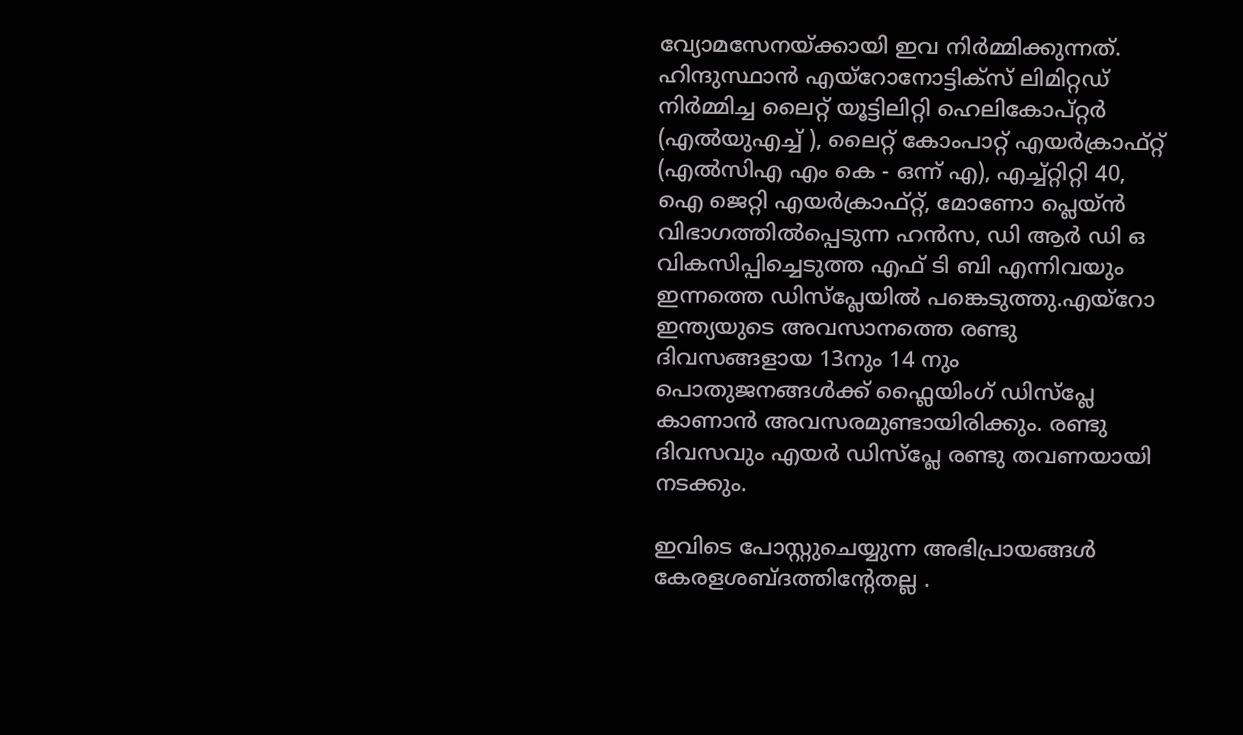വ്യോമസേനയ്ക്കായി ഇവ നിർമ്മിക്കുന്നത്. ഹിന്ദുസ്ഥാൻ എയ്റോനോട്ടിക്സ് ലിമിറ്റഡ് നിർമ്മിച്ച ലൈറ്റ് യൂട്ടിലിറ്റി ഹെലികോപ്റ്റർ (എൽയുഎച്ച് ), ലൈറ്റ് കോംപാറ്റ് എയർക്രാഫ്റ്റ് (എൽസിഎ എം കെ - ഒന്ന് എ), എച്ച്റ്റിറ്റി 40, ഐ ജെറ്റി എയർക്രാഫ്റ്റ്, മോണോ പ്ലെയ്ൻ വിഭാഗത്തിൽപ്പെടുന്ന ഹൻസ, ഡി ആർ ഡി ഒ വികസിപ്പിച്ചെടുത്ത എഫ് ടി ബി എന്നിവയും ഇന്നത്തെ ഡിസ്പ്ലേയിൽ പങ്കെടുത്തു.എയ്റോ ഇന്ത്യയുടെ അവസാനത്തെ രണ്ടു ദിവസങ്ങളായ 13നും 14 നും പൊതുജനങ്ങൾക്ക് ഫ്ലൈയിംഗ് ഡിസ്പ്ലേ കാണാൻ അവസരമുണ്ടായിരിക്കും. രണ്ടു ദിവസവും എയർ ഡിസ്പ്ലേ രണ്ടു തവണയായി നടക്കും.

ഇവിടെ പോസ്റ്റുചെയ്യുന്ന അഭിപ്രായങ്ങള്‍ കേരളശബ്‌ദത്തിന്റേതല്ല .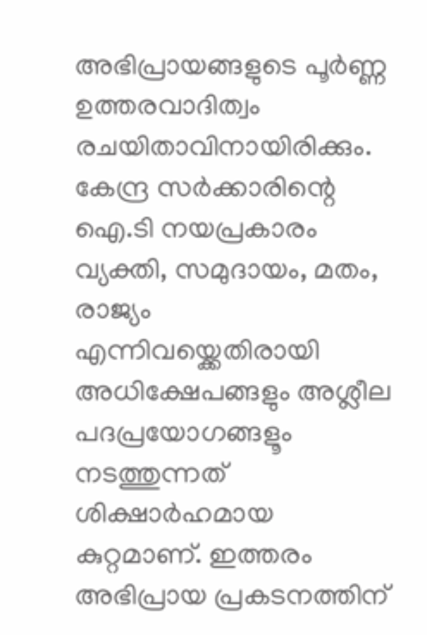അഭിപ്രായങ്ങളുടെ പൂര്‍ണ്ണ ഉത്തരവാദിത്വം രചയിതാവിനായിരിക്കും. കേന്ദ്ര സർക്കാരിന്റെ ഐ.ടി നയപ്രകാരം വ്യക്തി, സമുദായം, മതം, രാജ്യം എന്നിവയ്ക്കെതിരായി അധിക്ഷേപങ്ങളും അശ്ലീല പദപ്രയോഗങ്ങളൂം നടത്തുന്നത് ശിക്ഷാര്‍ഹമായ കുറ്റമാണ്. ഇത്തരം അഭിപ്രായ പ്രകടനത്തിന്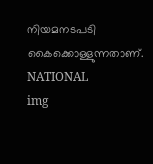നിയമനടപടി കൈക്കൊള്ളുന്നതാണ്.
NATIONAL
img